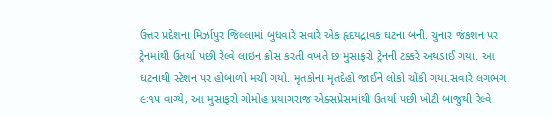ઉત્તર પ્રદેશના મિર્ઝાપુર જિલ્લામાં બુધવારે સવારે એક હૃદયદ્રાવક ઘટના બની. ચુનાર જંકશન પર ટ્રેનમાંથી ઉતર્યા પછી રેલ્વે લાઇન ક્રોસ કરતી વખતે છ મુસાફરો ટ્રેનની ટક્કરે અથડાઈ ગયા. આ ઘટનાથી સ્ટેશન પર હોબાળો મચી ગયો. મૃતકોના મૃતદેહો જાઈને લોકો ચોંકી ગયા.સવારે લગભગ ૯ઃ૧૫ વાગ્યે, આ મુસાફરો ગોમોહ પ્રયાગરાજ એક્સપ્રેસમાંથી ઉતર્યા પછી ખોટી બાજુથી રેલ્વે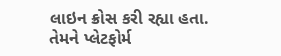લાઇન ક્રોસ કરી રહ્યા હતા. તેમને પ્લેટફોર્મ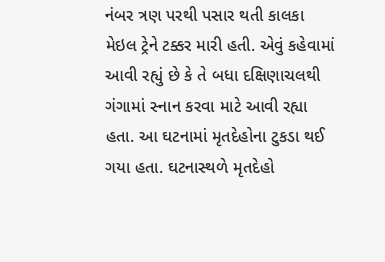નંબર ત્રણ પરથી પસાર થતી કાલકા મેઇલ ટ્રેને ટક્કર મારી હતી. એવું કહેવામાં આવી રહ્યું છે કે તે બધા દક્ષિણાચલથી ગંગામાં સ્નાન કરવા માટે આવી રહ્યા હતા. આ ઘટનામાં મૃતદેહોના ટુકડા થઈ ગયા હતા. ઘટનાસ્થળે મૃતદેહો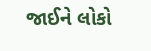જાઈને લોકો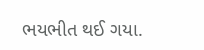ભયભીત થઈ ગયા.